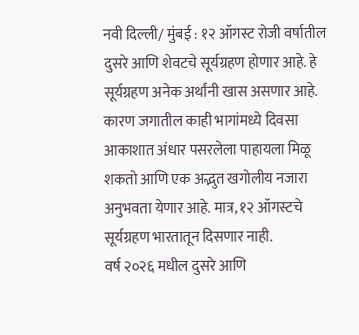नवी दिल्ली/ मुंबई : १२ ऑगस्ट रोजी वर्षातील दुसरे आणि शेवटचे सूर्यग्रहण होणार आहे. हे सूर्यग्रहण अनेक अर्थांनी खास असणार आहे. कारण जगातील काही भागांमध्ये दिवसा आकाशात अंधार पसरलेला पाहायला मिळू शकतो आणि एक अद्भुत खगोलीय नजारा अनुभवता येणार आहे. मात्र, १२ ऑगस्टचे सूर्यग्रहण भारतातून दिसणार नाही.
वर्ष २०२६ मधील दुसरे आणि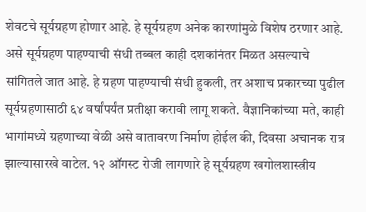शेवटचे सूर्यग्रहण होणार आहे. हे सूर्यग्रहण अनेक कारणांमुळे विशेष ठरणार आहे. असे सूर्यग्रहण पाहण्याची संधी तब्बल काही दशकांनंतर मिळत असल्याचे सांगितले जात आहे. हे ग्रहण पाहण्याची संधी हुकली, तर अशाच प्रकारच्या पुढील सूर्यग्रहणासाठी ६४ वर्षांपर्यंत प्रतीक्षा करावी लागू शकते. वैज्ञानिकांच्या मते, काही भागांमध्ये ग्रहणाच्या वेळी असे वातावरण निर्माण होईल की, दिवसा अचानक रात्र झाल्यासारखे वाटेल. १२ ऑगस्ट रोजी लागणारे हे सूर्यग्रहण खगोलशास्त्रीय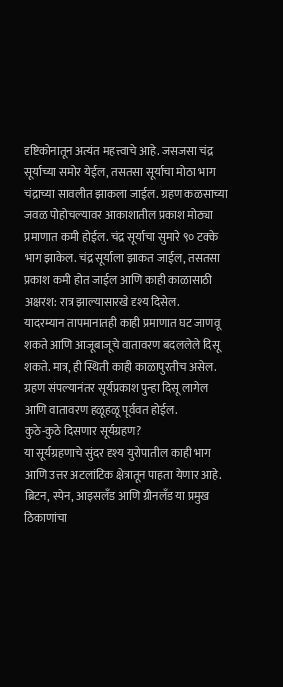दृष्टिकोनातून अत्यंत महत्त्वाचे आहे. जसजसा चंद्र सूर्याच्या समोर येईल, तसतसा सूर्याचा मोठा भाग चंद्राच्या सावलीत झाकला जाईल. ग्रहण कळसाच्या जवळ पोहोचल्यावर आकाशातील प्रकाश मोठ्या प्रमाणात कमी होईल. चंद्र सूर्याचा सुमारे ९० टक्के भाग झाकेल. चंद्र सूर्याला झाकत जाईल, तसतसा प्रकाश कमी होत जाईल आणि काही काळासाठी अक्षरश: रात्र झाल्यासारखे दृश्य दिसेल.
यादरम्यान तापमानातही काही प्रमाणात घट जाणवू शकते आणि आजूबाजूचे वातावरण बदललेले दिसू शकते. मात्र, ही स्थिती काही काळापुरतीच असेल. ग्रहण संपल्यानंतर सूर्यप्रकाश पुन्हा दिसू लागेल आणि वातावरण हळूहळू पूर्ववत होईल.
कुठे-कुठे दिसणार सूर्यग्रहण?
या सूर्यग्रहणाचे सुंदर दृश्य युरोपातील काही भाग आणि उत्तर अटलांटिक क्षेत्रातून पाहता येणार आहे. ब्रिटन, स्पेन, आइसलँड आणि ग्रीनलँड या प्रमुख ठिकाणांचा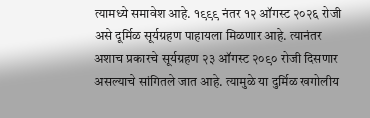त्यामध्ये समावेश आहे. १९९९ नंतर १२ ऑगस्ट २०२६ रोजी असे दूर्मिळ सूर्यग्रहण पाहायला मिळणार आहे. त्यानंतर अशाच प्रकारचे सूर्यग्रहण २३ ऑगस्ट २०९० रोजी दिसणार असल्याचे सांगितले जात आहे. त्यामुळे या दुर्मिळ खगोलीय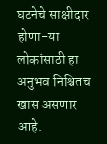घटनेचे साक्षीदार होणा-या लोकांसाठी हा अनुभव निश्चितच खास असणार आहे.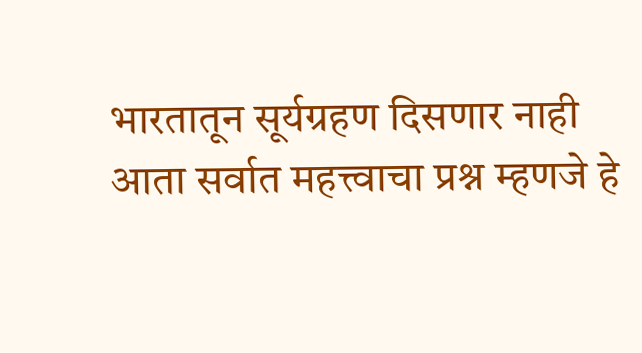भारतातून सूर्यग्रहण दिसणार नाही
आता सर्वात महत्त्वाचा प्रश्न म्हणजे हे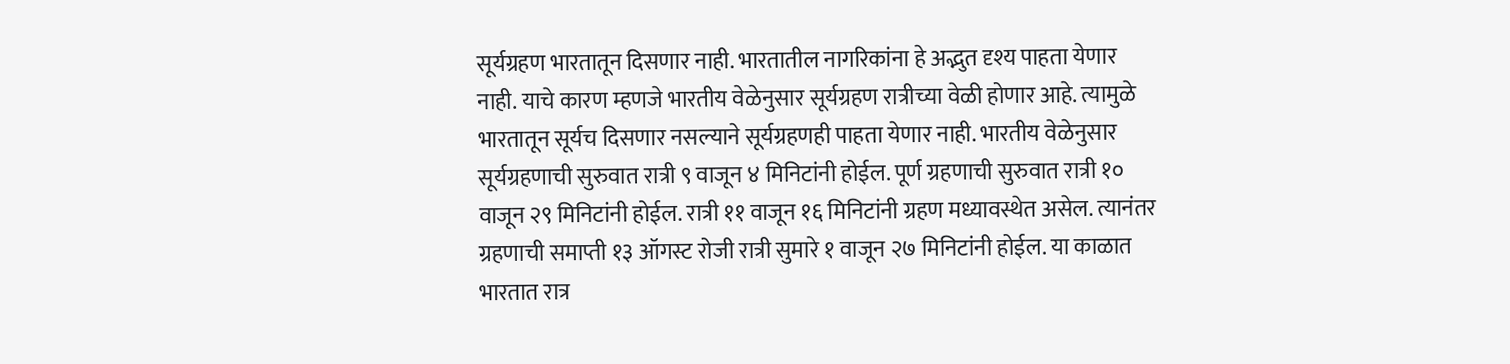सूर्यग्रहण भारतातून दिसणार नाही. भारतातील नागरिकांना हे अद्भुत दृश्य पाहता येणार नाही. याचे कारण म्हणजे भारतीय वेळेनुसार सूर्यग्रहण रात्रीच्या वेळी होणार आहे. त्यामुळे भारतातून सूर्यच दिसणार नसल्याने सूर्यग्रहणही पाहता येणार नाही. भारतीय वेळेनुसार सूर्यग्रहणाची सुरुवात रात्री ९ वाजून ४ मिनिटांनी होईल. पूर्ण ग्रहणाची सुरुवात रात्री १० वाजून २९ मिनिटांनी होईल. रात्री ११ वाजून १६ मिनिटांनी ग्रहण मध्यावस्थेत असेल. त्यानंतर ग्रहणाची समाप्ती १३ ऑगस्ट रोजी रात्री सुमारे १ वाजून २७ मिनिटांनी होईल. या काळात भारतात रात्र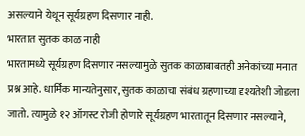असल्याने येथून सूर्यग्रहण दिसणार नाही.
भारतात सुतक काळ नाही
भारतामध्ये सूर्यग्रहण दिसणार नसल्यामुळे सुतक काळाबाबतही अनेकांच्या मनात प्रश्न आहे. धार्मिक मान्यतेनुसार, सुतक काळाचा संबंध ग्रहणाच्या दृश्यतेशी जोडला जातो. त्यामुळे १२ ऑगस्ट रोजी होणारे सूर्यग्रहण भारतातून दिसणार नसल्याने,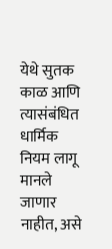येथे सुतक काळ आणि त्यासंबंधित धार्मिक नियम लागू मानले जाणार नाहीत, असे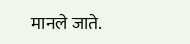मानले जाते.